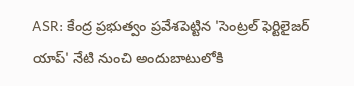ASR: కేంద్ర ప్రభుత్వం ప్రవేశపెట్టిన 'సెంట్రల్ ఫెర్టిలైజర్ యాప్' నేటి నుంచి అందుబాటులోకి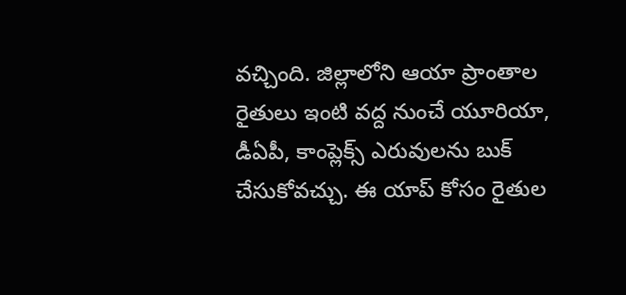వచ్చింది. జిల్లాలోని ఆయా ప్రాంతాల రైతులు ఇంటి వద్ద నుంచే యూరియా, డీఏపీ, కాంప్లెక్స్ ఎరువులను బుక్ చేసుకోవచ్చు. ఈ యాప్ కోసం రైతుల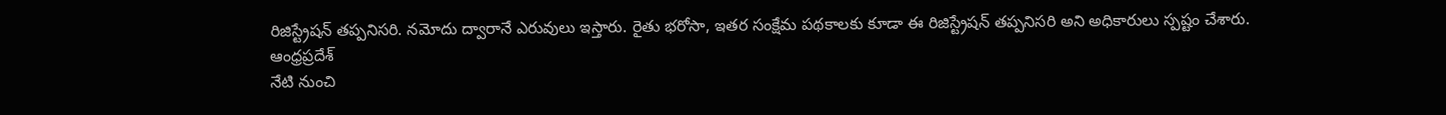రిజిస్ట్రేషన్ తప్పనిసరి. నమోదు ద్వారానే ఎరువులు ఇస్తారు. రైతు భరోసా, ఇతర సంక్షేమ పథకాలకు కూడా ఈ రిజిస్ట్రేషన్ తప్పనిసరి అని అధికారులు స్పష్టం చేశారు.
ఆంధ్రప్రదేశ్
నేటి నుంచి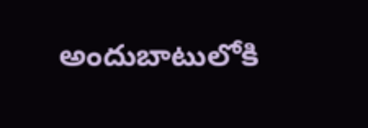అందుబాటులోకి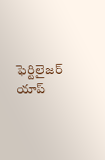ఫెర్టిలైజర్ యాప్